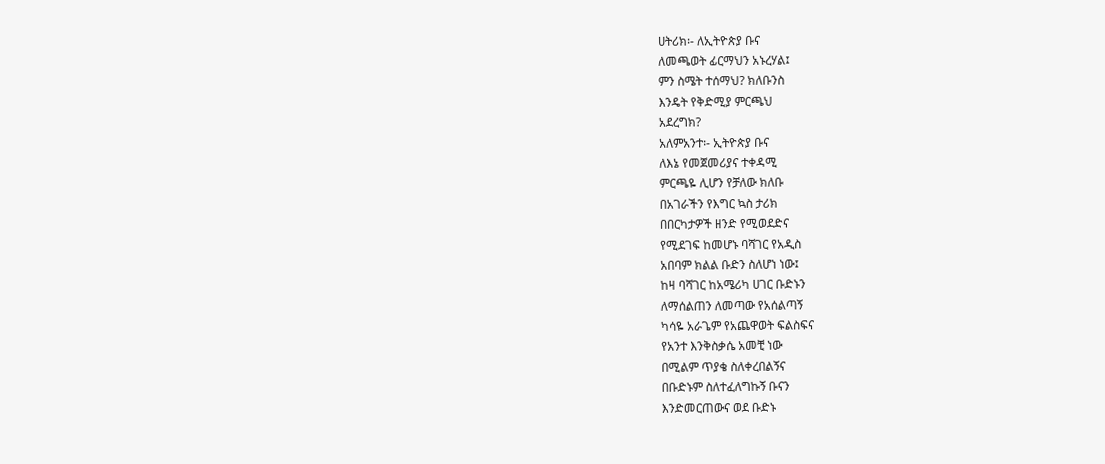ሀትሪክ፡- ለኢትዮጵያ ቡና
ለመጫወት ፊርማህን አኑረሃል፤
ምን ስሜት ተሰማህ? ክለቡንስ
እንዴት የቅድሚያ ምርጫህ
አደረግክ?
አለምአንተ፡- ኢትዮጵያ ቡና
ለእኔ የመጀመሪያና ተቀዳሚ
ምርጫዬ ሊሆን የቻለው ክለቡ
በአገራችን የእግር ኳስ ታሪክ
በበርካታዎች ዘንድ የሚወደድና
የሚደገፍ ከመሆኑ ባሻገር የአዲስ
አበባም ክልል ቡድን ስለሆነ ነው፤
ከዛ ባሻገር ከአሜሪካ ሀገር ቡድኑን
ለማሰልጠን ለመጣው የአሰልጣኝ
ካሳዬ አራጌም የአጨዋወት ፍልስፍና
የአንተ እንቅስቃሴ አመቺ ነው
በሚልም ጥያቄ ስለቀረበልኝና
በቡድኑም ስለተፈለግኩኝ ቡናን
እንድመርጠውና ወደ ቡድኑ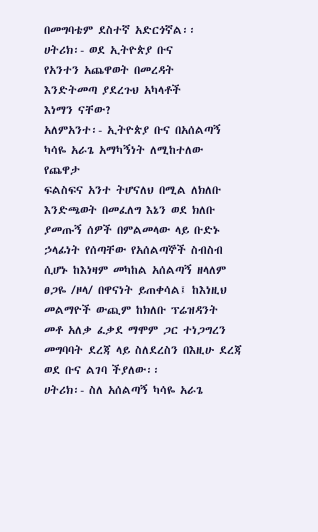በመግባቴም ደስተኛ አድርጎኛል፡፡
ሀትሪክ፡- ወደ ኢትዮጵያ ቡና
የአንተን አጨዋወት በመረዳት
እንድትመጣ ያደረጉህ አካላቶች
እነማን ናቸው?
አለምአንተ፡- ኢትዮጵያ ቡና በአሰልጣኝ
ካሳዬ አራጌ አማካኝነት ለሚከተለው የጨዋታ
ፍልስፍና አንተ ትሆናለህ በሚል ለክለቡ
እንድጫወት በመፈለግ እኔን ወደ ክለቡ
ያመጡኝ ሰዎች በምልመላው ላይ ቡድኑ
ኃላፊነት የሰጣቸው የአሰልጣኞች ስብስብ
ሲሆኑ ከእነዛም መካከል አሰልጣኝ ዘላለም
ፀጋዬ /ዞላ/ በዋናነት ይጠቀሳል፤ ከእነዚህ
መልማዮች ውጪም ከክለቡ ፕሬዝዳንት
መቶ አለቃ ፈቃደ ማሞም ጋር ተነጋግረን
መግባባት ደረጃ ላይ ስለደረስን በእዚሁ ደረጃ
ወደ ቡና ልገባ ችያለው፡፡
ሀትሪክ፡- ስለ አሰልጣኝ ካሳዬ አራጌ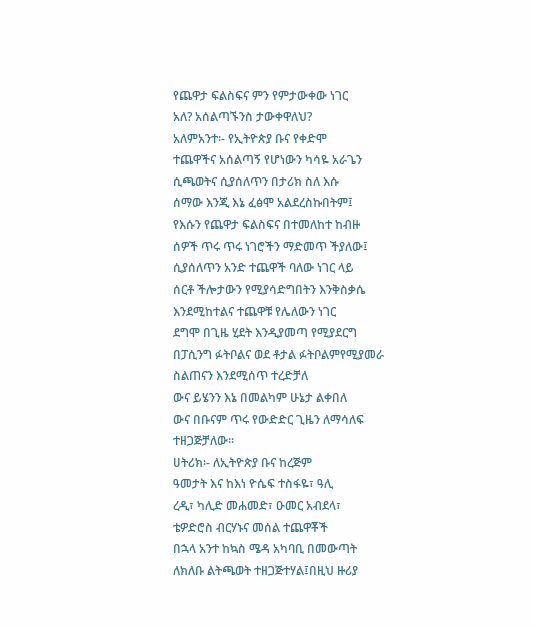የጨዋታ ፍልስፍና ምን የምታውቀው ነገር
አለ? አሰልጣኙንስ ታውቀዋለህ?
አለምአንተ፡- የኢትዮጵያ ቡና የቀድሞ
ተጨዋችና አሰልጣኝ የሆነውን ካሳዬ አራጌን
ሲጫወትና ሲያሰለጥን በታሪክ ስለ እሱ
ሰማው እንጂ እኔ ፈፅሞ አልደረስኩበትም፤
የእሱን የጨዋታ ፍልስፍና በተመለከተ ከብዙ
ሰዎች ጥሩ ጥሩ ነገሮችን ማድመጥ ችያለው፤
ሲያሰለጥን አንድ ተጨዋች ባለው ነገር ላይ
ሰርቶ ችሎታውን የሚያሳድግበትን እንቅስቃሴ
እንደሚከተልና ተጨዋቹ የሌለውን ነገር
ደግሞ በጊዜ ሂደት እንዲያመጣ የሚያደርግ
በፓሲንግ ፉትቦልና ወደ ቶታል ፉትቦልምየሚያመራ ስልጠናን እንደሚሰጥ ተረድቻለ
ውና ይሄንን እኔ በመልካም ሁኔታ ልቀበለ
ውና በቡናም ጥሩ የውድድር ጊዜን ለማሳለፍ
ተዘጋጅቻለው፡፡
ሀትሪክ፡- ለኢትዮጵያ ቡና ከረጅም
ዓመታት እና ከእነ ዮሴፍ ተስፋዬ፣ ዓሊ
ረዲ፣ ካሊድ መሐመድ፣ ዑመር አብደላ፣
ቴዎድሮስ ብርሃኑና መሰል ተጨዋቾች
በኋላ አንተ ከኳስ ሜዳ አካባቢ በመውጣት
ለክለቡ ልትጫወት ተዘጋጅተሃል፤በዚህ ዙሪያ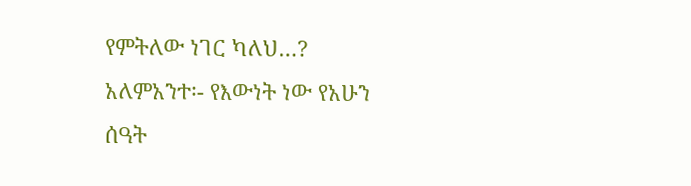የምትለው ነገር ካለህ…?
አለምአንተ፡- የእውነት ነው የአሁን
ሰዓት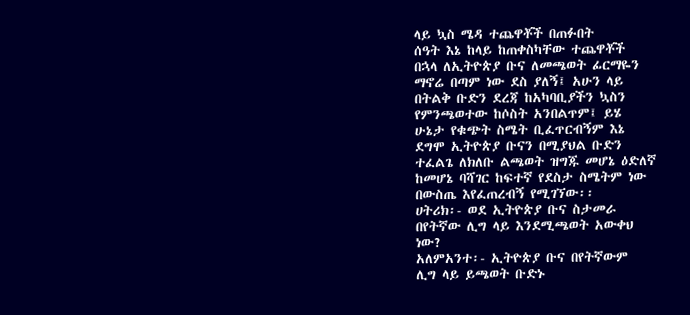ላይ ኳስ ሜዳ ተጨዋቾች በጠፉበት
ሰዓት እኔ ከላይ ከጠቀስካቸው ተጨዋቾች
በኋላ ለኢትዮጵያ ቡና ለመጫወት ፊርማዬን
ማኖሬ በጣም ነው ደስ ያለኝ፤ አሁን ላይ
በትልቅ ቡድን ደረጃ ከአካባቢያችን ኳስን
የምንጫወተው ከሶስት አንበልጥም፤ ይሄ
ሁኔታ የቁጭት ስሜት ቢፈጥርብኝም እኔ
ደግሞ ኢትዮጵያ ቡናን በሚያህል ቡድን
ተፈልጌ ለክለቡ ልጫወት ዝግጁ መሆኔ ዕድለኛ
ከመሆኔ ባሻገር ከፍተኛ የደስታ ስሜትም ነው
በውስጤ እየፈጠረብኝ የሚገኘው፡፡
ሀትሪክ፡- ወደ ኢትዮጵያ ቡና ስታመራ
በየትኛው ሊግ ላይ እንደሚጫወት አውቀህ
ነው?
አለምአንተ፡- ኢትዮጵያ ቡና በየትኛውም
ሊግ ላይ ይጫወት ቡድኑ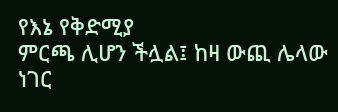የእኔ የቅድሚያ
ምርጫ ሊሆን ችሏል፤ ከዛ ውጪ ሌላው ነገር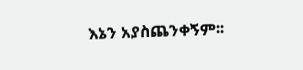እኔን አያስጨንቀኝም፡፡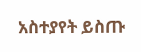አስተያየት ይስጡ